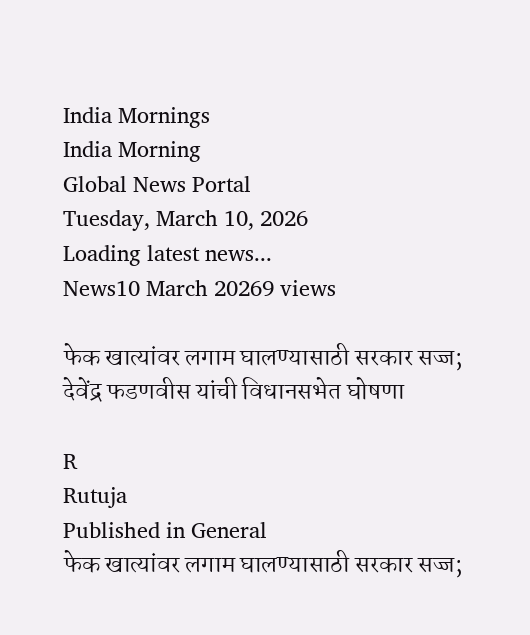India Mornings
India Morning
Global News Portal
Tuesday, March 10, 2026
Loading latest news...
News10 March 20269 views

फेक खात्यांवर लगाम घालण्यासाठी सरकार सज्ज; देवेंद्र फडणवीस यांची विधानसभेत घोषणा

R
Rutuja
Published in General
फेक खात्यांवर लगाम घालण्यासाठी सरकार सज्ज;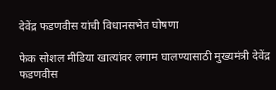देवेंद्र फडणवीस यांची विधानसभेत घोषणा

फेक सोशल मीडिया खात्यांवर लगाम घालण्यासाठी मुख्यमंत्री देवेंद्र फडणवीस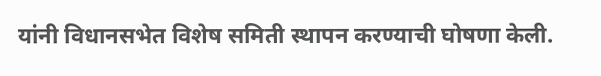यांनी विधानसभेत विशेष समिती स्थापन करण्याची घोषणा केली.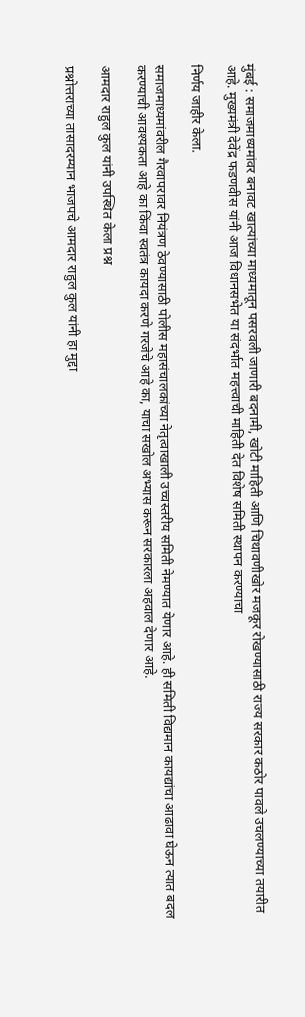मुंबई : समाजमाध्यमांवर बनावट खात्यांच्या माध्यमातून पसरवली जाणारी बदनामी, खोटी माहिती आणि चिथावणीखोर मजकूर रोखण्यासाठी राज्य सरकार कठोर पावले उचलण्याच्या तयारीत आहे. मुख्यमंत्री देवेंद्र फडणवीस यांनी आज विधानसभेत या संदर्भात महत्त्वाची माहिती देत विशेष समिती स्थापन करण्याचा

निर्णय जाहीर केला.

समाजमाध्यमांवरील गैरवापरावर नियंत्रण ठेवण्यासाठी पोलीस महासंचालकांच्या नेतृत्वाखाली उच्चस्तरीय समिती नेमण्यात येणार आहे. ही समिती विद्यमान कायद्यांचा आढावा घेऊन त्यात बदल करण्याची आवश्यकता आहे का किंवा स्वतंत्र कायदा करणे गरजेचे आहे का, याचा सखोल अभ्यास करून सरकारला अहवाल देणार आहे.

आमदार राहुल कुल यांनी उपस्थित केला प्रश्न

प्रश्नोत्तराच्या तासादरम्यान भाजपचे आमदार राहुल कुल यांनी हा मुद्दा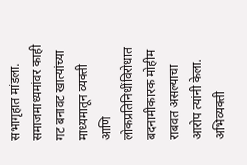सभागृहात मांडला. समाजमाध्यमांवर काही गट बनावट खात्यांच्या माध्यमातून व्यक्ती आणि लोकप्रतिनिधींविरोधात बदनामीकारक मोहीम राबवत असल्याचा आरोप त्यांनी केला. अभिव्यक्ती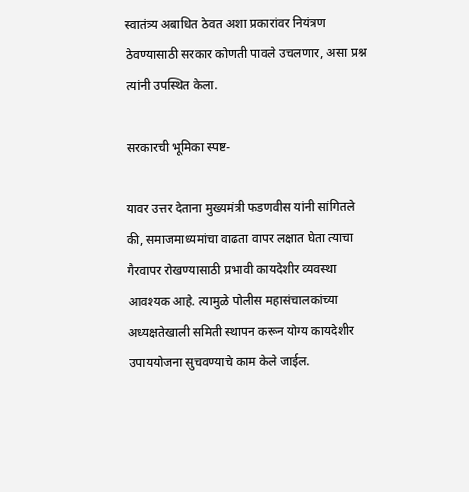स्वातंत्र्य अबाधित ठेवत अशा प्रकारांवर नियंत्रण ठेवण्यासाठी सरकार कोणती पावले उचलणार, असा प्रश्न त्यांनी उपस्थित केला.

सरकारची भूमिका स्पष्ट-

यावर उत्तर देताना मुख्यमंत्री फडणवीस यांनी सांगितले की, समाजमाध्यमांचा वाढता वापर लक्षात घेता त्याचा गैरवापर रोखण्यासाठी प्रभावी कायदेशीर व्यवस्था आवश्यक आहे. त्यामुळे पोलीस महासंचालकांच्या अध्यक्षतेखाली समिती स्थापन करून योग्य कायदेशीर उपाययोजना सुचवण्याचे काम केले जाईल.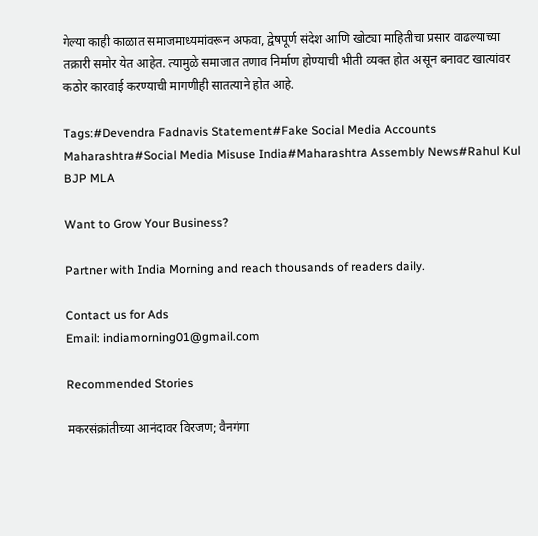गेल्या काही काळात समाजमाध्यमांवरून अफवा, द्वेषपूर्ण संदेश आणि खोट्या माहितीचा प्रसार वाढल्याच्या तक्रारी समोर येत आहेत. त्यामुळे समाजात तणाव निर्माण होण्याची भीती व्यक्त होत असून बनावट खात्यांवर कठोर कारवाई करण्याची मागणीही सातत्याने होत आहे.

Tags:#Devendra Fadnavis Statement#Fake Social Media Accounts Maharashtra#Social Media Misuse India#Maharashtra Assembly News#Rahul Kul BJP MLA

Want to Grow Your Business?

Partner with India Morning and reach thousands of readers daily.

Contact us for Ads
Email: indiamorning01@gmail.com

Recommended Stories

मकरसंक्रांतीच्या आनंदावर विरजण; वैनगंगा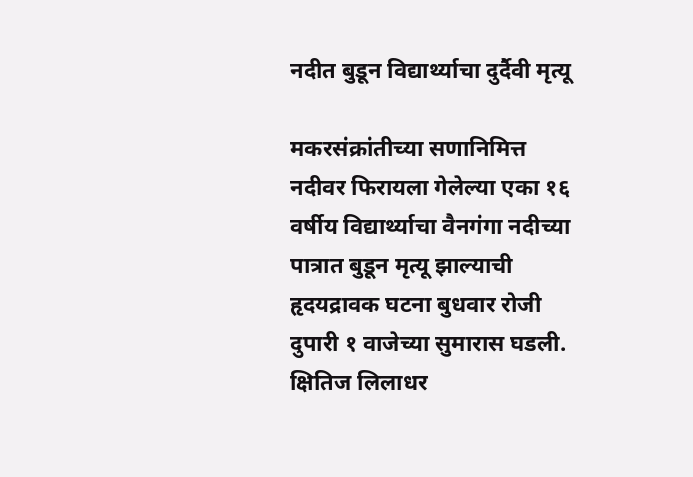नदीत बुडून विद्यार्थ्याचा दुर्दैवी मृत्यू

मकरसंक्रांतीच्या सणानिमित्त नदीवर फिरायला गेलेल्या एका १६ वर्षीय विद्यार्थ्याचा वैनगंगा नदीच्या पात्रात बुडून मृत्यू झाल्याची हृदयद्रावक घटना बुधवार रोजी दुपारी १ वाजेच्या सुमारास घडली. क्षितिज लिलाधर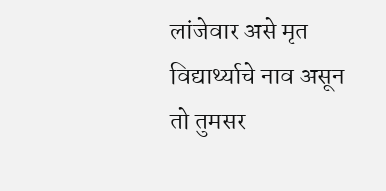लांजेवार असे मृत विद्यार्थ्याचे नाव असून तो तुमसर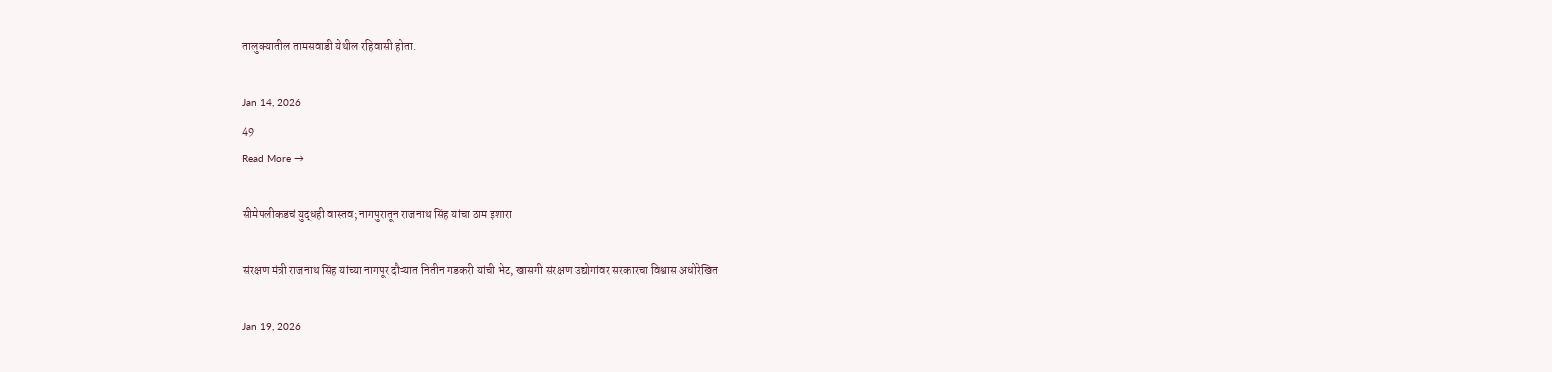तालुक्यातील तामसवाडी येथील रहिवासी होता.

Jan 14, 2026
49
Read More →

सीमेपलीकडचं युद्धही वास्तव; नागपुरातून राजनाथ सिंह यांचा ठाम इशारा

संरक्षण मंत्री राजनाथ सिंह यांच्या नागपूर दौऱ्यात नितीन गडकरी यांची भेट, खासगी संरक्षण उद्योगांवर सरकारचा विश्वास अधोरेखित

Jan 19, 2026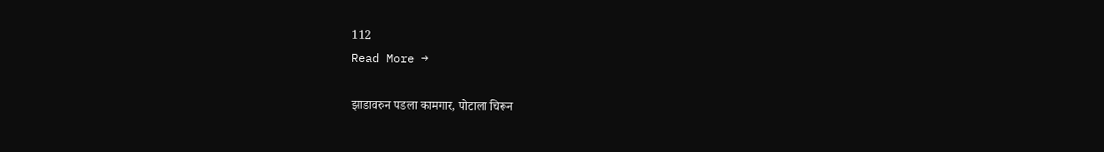112
Read More →

झाडावरुन पडला कामगार, पोटाला चिरून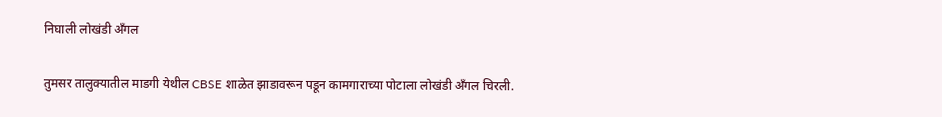निघाली लोखंडी अँगल

तुमसर तालुक्यातील माडगी येथील CBSE शाळेत झाडावरून पडून कामगाराच्या पोटाला लोखंडी अँगल चिरली.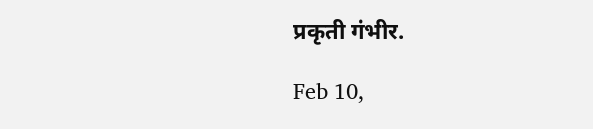प्रकृती गंभीर.

Feb 10,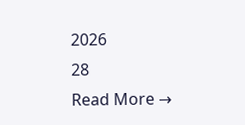2026
28
Read More →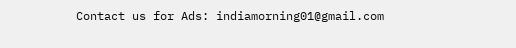Contact us for Ads: indiamorning01@gmail.com